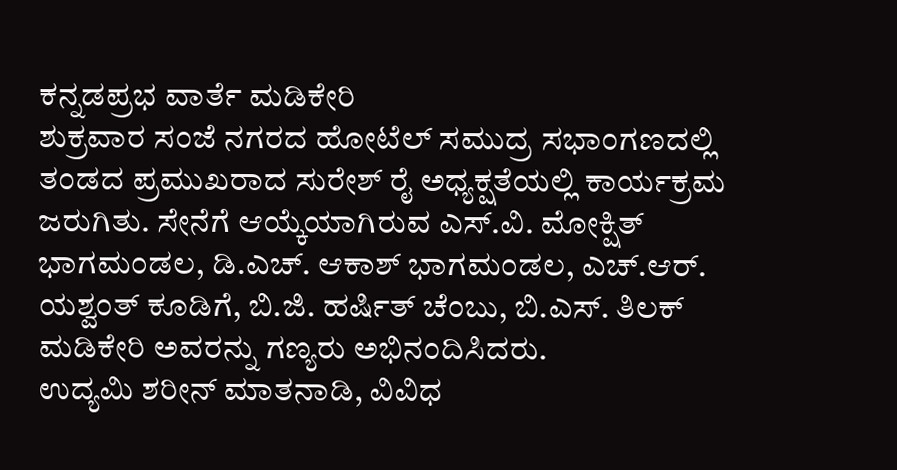ಕನ್ನಡಪ್ರಭ ವಾರ್ತೆ ಮಡಿಕೇರಿ
ಶುಕ್ರವಾರ ಸಂಜೆ ನಗರದ ಹೋಟೆಲ್ ಸಮುದ್ರ ಸಭಾಂಗಣದಲ್ಲಿ ತಂಡದ ಪ್ರಮುಖರಾದ ಸುರೇಶ್ ರೈ ಅಧ್ಯಕ್ಷತೆಯಲ್ಲಿ ಕಾರ್ಯಕ್ರಮ ಜರುಗಿತು. ಸೇನೆಗೆ ಆಯ್ಕೆಯಾಗಿರುವ ಎಸ್.ವಿ. ಮೋಕ್ಷಿತ್ ಭಾಗಮಂಡಲ, ಡಿ.ಎಚ್. ಆಕಾಶ್ ಭಾಗಮಂಡಲ, ಎಚ್.ಆರ್. ಯಶ್ವಂತ್ ಕೂಡಿಗೆ, ಬಿ.ಜಿ. ಹರ್ಷಿತ್ ಚೆಂಬು, ಬಿ.ಎಸ್. ತಿಲಕ್ ಮಡಿಕೇರಿ ಅವರನ್ನು ಗಣ್ಯರು ಅಭಿನಂದಿಸಿದರು.
ಉದ್ಯಮಿ ಶರೀನ್ ಮಾತನಾಡಿ, ವಿವಿಧ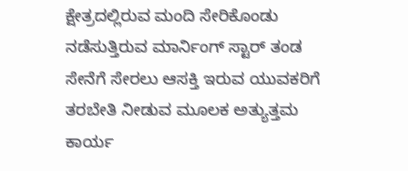ಕ್ಷೇತ್ರದಲ್ಲಿರುವ ಮಂದಿ ಸೇರಿಕೊಂಡು ನಡೆಸುತ್ತಿರುವ ಮಾರ್ನಿಂಗ್ ಸ್ಟಾರ್ ತಂಡ ಸೇನೆಗೆ ಸೇರಲು ಆಸಕ್ತಿ ಇರುವ ಯುವಕರಿಗೆ ತರಬೇತಿ ನೀಡುವ ಮೂಲಕ ಅತ್ಯುತ್ತಮ ಕಾರ್ಯ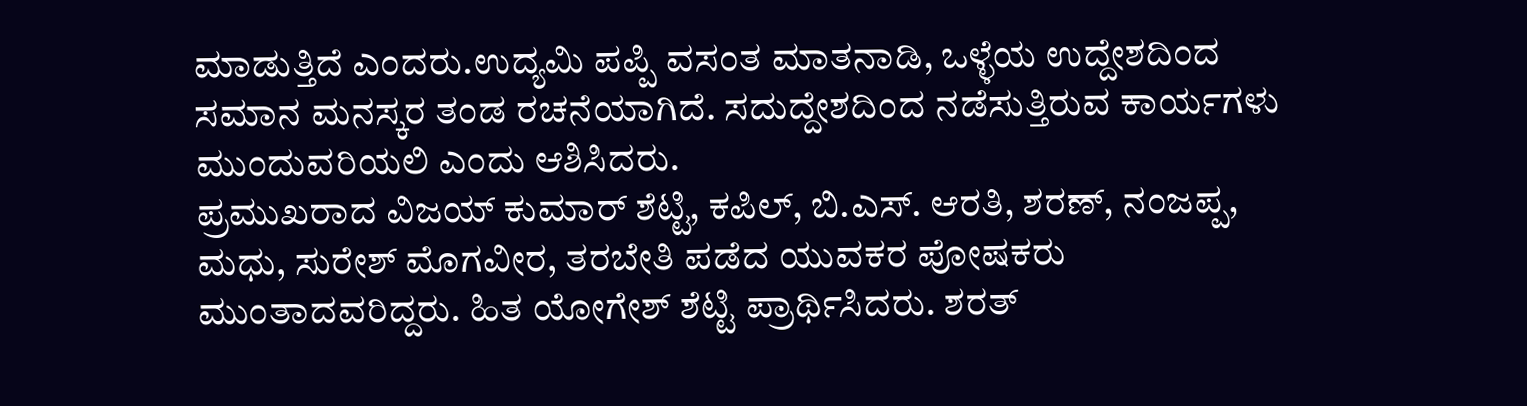ಮಾಡುತ್ತಿದೆ ಎಂದರು.ಉದ್ಯಮಿ ಪಪ್ಪಿ ವಸಂತ ಮಾತನಾಡಿ, ಒಳ್ಳೆಯ ಉದ್ದೇಶದಿಂದ ಸಮಾನ ಮನಸ್ಕರ ತಂಡ ರಚನೆಯಾಗಿದೆ. ಸದುದ್ದೇಶದಿಂದ ನಡೆಸುತ್ತಿರುವ ಕಾರ್ಯಗಳು ಮುಂದುವರಿಯಲಿ ಎಂದು ಆಶಿಸಿದರು.
ಪ್ರಮುಖರಾದ ವಿಜಯ್ ಕುಮಾರ್ ಶೆಟ್ಟಿ, ಕಪಿಲ್, ಬಿ.ಎಸ್. ಆರತಿ, ಶರಣ್, ನಂಜಪ್ಪ, ಮಧು, ಸುರೇಶ್ ಮೊಗವೀರ, ತರಬೇತಿ ಪಡೆದ ಯುವಕರ ಪೋಷಕರು ಮುಂತಾದವರಿದ್ದರು. ಹಿತ ಯೋಗೇಶ್ ಶೆಟ್ಟಿ ಪ್ರಾರ್ಥಿಸಿದರು. ಶರತ್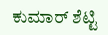ಕುಮಾರ್ ಶೆಟ್ಟಿ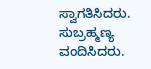ಸ್ವಾಗತಿಸಿದರು. ಸುಬ್ರಹ್ಮಣ್ಯ ವಂದಿಸಿದರು.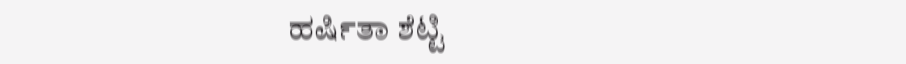ಹರ್ಷಿತಾ ಶೆಟ್ಟಿ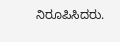ನಿರೂಪಿಸಿದರು.